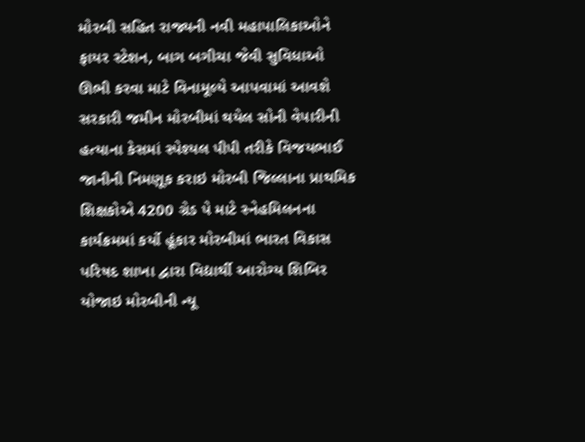મોરબી સહિત રાજ્યની નવી મહાપાલિકાઓને ફાયર સ્ટેશન, બાગ બગીચા જેવી સુવિધાઓ ઊભી કરવા માટે વિનામૂલ્યે આપવામાં આવશે સરકારી જમીન મોરબીમાં થયેલ સોની વેપારીની હત્યાના કેસમાં સ્પેશ્યલ પીપી તરીકે વિજયભાઈ જાનીની નિમણૂક કરાઇ મોરબી જિલ્લાના પ્રાથમિક શિક્ષકોએ 4200 ગ્રેડ પે માટે સ્નેહમિલનના કાર્યક્રમમાં કર્યો હૂંકાર મોરબીમાં ભારત વિકાસ પરિષદ શાખા દ્વારા વિદ્યાર્થી આરોગ્ય શિબિર યોજાઇ મોરબીની ન્યૂ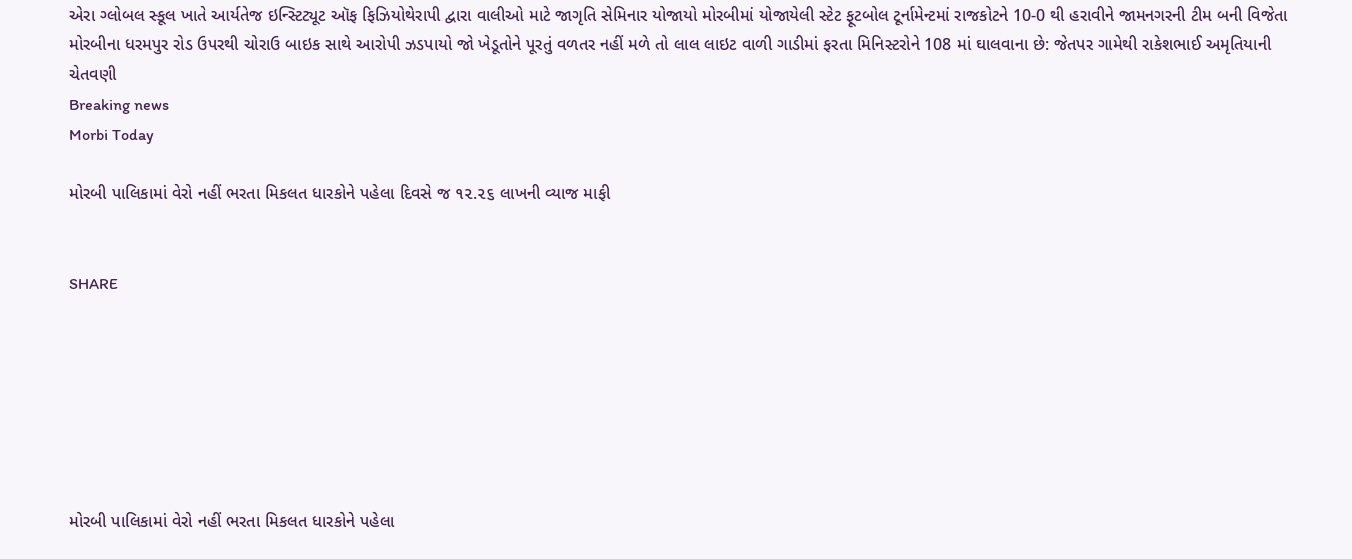એરા ગ્લોબલ સ્કૂલ ખાતે આર્યતેજ ઇન્સ્ટિટ્યૂટ ઑફ ફિઝિયોથેરાપી દ્વારા વાલીઓ માટે જાગૃતિ સેમિનાર યોજાયો મોરબીમાં યોજાયેલી સ્ટેટ ફૂટબોલ ટૂર્નામેન્ટમાં રાજકોટને 10-0 થી હરાવીને જામનગરની ટીમ બની વિજેતા મોરબીના ધરમપુર રોડ ઉપરથી ચોરાઉ બાઇક સાથે આરોપી ઝડપાયો જો ખેડૂતોને પૂરતું વળતર નહીં મળે તો લાલ લાઇટ વાળી ગાડીમાં ફરતા મિનિસ્ટરોને 108 માં ઘાલવાના છે: જેતપર ગામેથી રાકેશભાઈ અમૃતિયાની ચેતવણી
Breaking news
Morbi Today

મોરબી પાલિકામાં વેરો નહીં ભરતા મિકલત ધારકોને પહેલા દિવસે જ ૧૨.૨૬ લાખની વ્યાજ માફી


SHARE







મોરબી પાલિકામાં વેરો નહીં ભરતા મિકલત ધારકોને પહેલા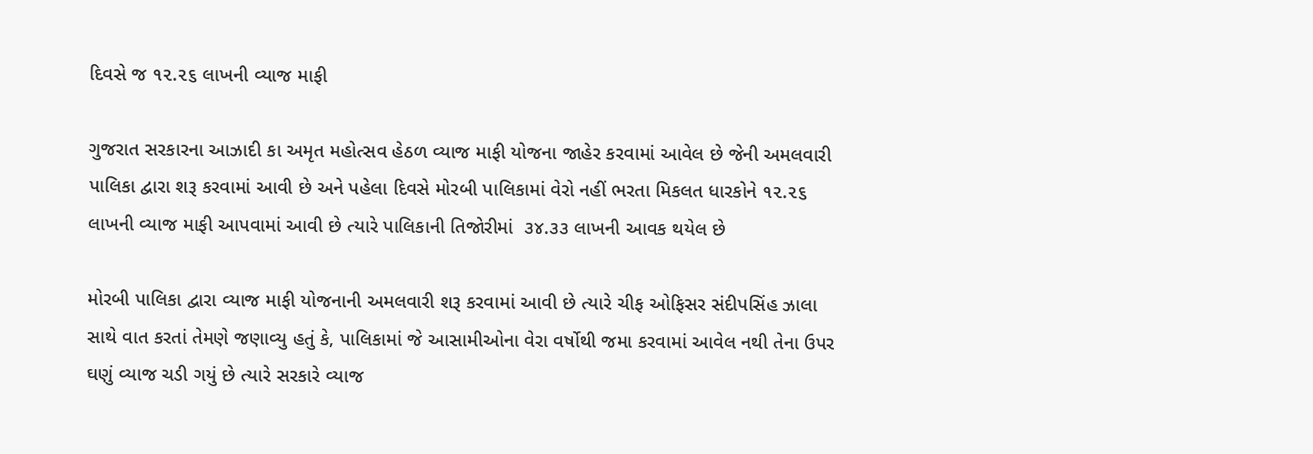દિવસે જ ૧૨.૨૬ લાખની વ્યાજ માફી

ગુજરાત સરકારના આઝાદી કા અમૃત મહોત્સવ હેઠળ વ્યાજ માફી યોજના જાહેર કરવામાં આવેલ છે જેની અમલવારી પાલિકા દ્વારા શરૂ કરવામાં આવી છે અને પહેલા દિવસે મોરબી પાલિકામાં વેરો નહીં ભરતા મિકલત ધારકોને ૧૨.૨૬ લાખની વ્યાજ માફી આપવામાં આવી છે ત્યારે પાલિકાની તિજોરીમાં  ૩૪.૩૩ લાખની આવક થયેલ છે

મોરબી પાલિકા દ્વારા વ્યાજ માફી યોજનાની અમલવારી શરૂ કરવામાં આવી છે ત્યારે ચીફ ઓફિસર સંદીપસિંહ ઝાલા સાથે વાત કરતાં તેમણે જણાવ્યુ હતું કે, પાલિકામાં જે આસામીઓના વેરા વર્ષોથી જમા કરવામાં આવેલ નથી તેના ઉપર ઘણું વ્યાજ ચડી ગયું છે ત્યારે સરકારે વ્યાજ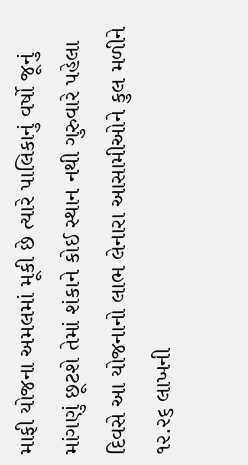માફી યોજના અમલમાં મૂકી છે ત્યારે પાલિકાનું વર્ષો જૂનું માંગણું છૂટશે તેમાં શંકાને કોઈ સ્થાન નથી ગુરુવારે પહેલા દિવસે આ યોજનાનો લાભ લેનારા આસામીઓને કુલ મળીને ૧૨.૨૬ લાખની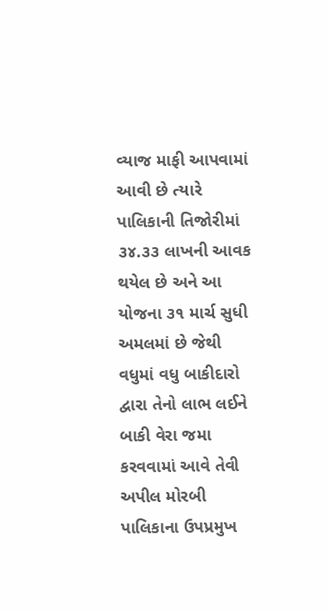વ્યાજ માફી આપવામાં આવી છે ત્યારે પાલિકાની તિજોરીમાં ૩૪.૩૩ લાખની આવક થયેલ છે અને આ યોજના ૩૧ માર્ચ સુધી અમલમાં છે જેથી વધુમાં વધુ બાકીદારો દ્વારા તેનો લાભ લઈને બાકી વેરા જમા કરવવામાં આવે તેવી અપીલ મોરબી પાલિકાના ઉપપ્રમુખ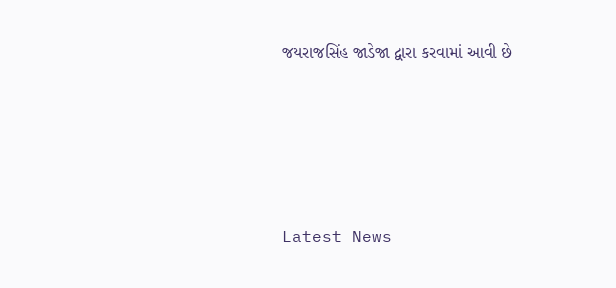જયરાજસિંહ જાડેજા દ્વારા કરવામાં આવી છે






Latest News